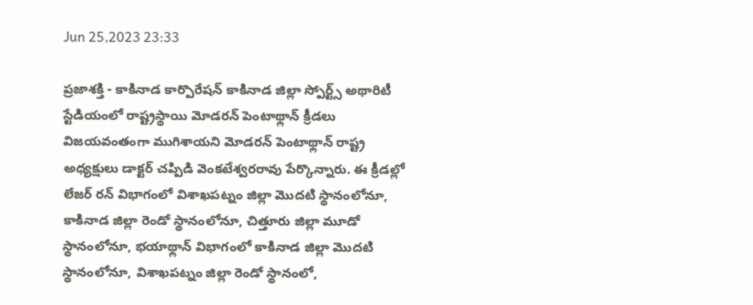Jun 25,2023 23:33

ప్రజాశక్తి - కాకినాడ కార్పొరేషన్‌ కాకినాడ జిల్లా స్పోర్ట్స్‌ అథారిటీ స్టేడియంలో రాష్ట్రస్థాయి మోడరన్‌ పెంటాథ్లాన్‌ క్రీడలు విజయవంతంగా ముగిశాయని మోడరన్‌ పెంటాథ్లాన్‌ రాష్ట్ర అధ్యక్షులు డాక్టర్‌ చప్పిడి వెంకటేశ్వరరావు పేర్కొన్నారు. ఈ క్రీడల్లో లేజర్‌ రన్‌ విభాగంలో విశాఖపట్నం జిల్లా మొదటి స్థానంలోనూ, కాకినాడ జిల్లా రెండో స్థానంలోనూ, చిత్తూరు జిల్లా మూడో స్థానంలోనూ, భయాథ్లాన్‌ విభాగంలో కాకినాడ జిల్లా మొదటి స్థానంలోనూ, విశాఖపట్నం జిల్లా రెండో స్థానంలో,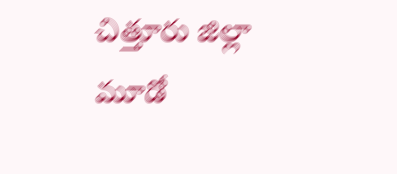చిత్తూరు జిల్లా మూడో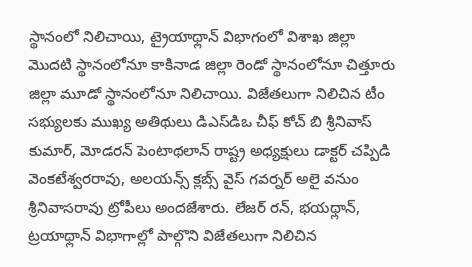స్థానంలో నిలిచాయి, ట్రైయాథ్లాన్‌ విభాగంలో విశాఖ జిల్లా మొదటి స్థానంలోనూ కాకినాడ జిల్లా రెండో స్థానంలోనూ చిత్తూరు జిల్లా మూడో స్థానంలోనూ నిలిచాయి. విజేతలుగా నిలిచిన టీం సభ్యులకు ముఖ్య అతిథులు డిఎస్‌డిఒ చీఫ్‌ కోచ్‌ బి శ్రీనివాస్‌ కుమార్‌, మోడరన్‌ పెంటాథలాన్‌ రాష్ట్ర అధ్యక్షులు డాక్టర్‌ చప్పిడి వెంకటేశ్వరరావు, అలయన్స్‌ క్లబ్స్‌ వైస్‌ గవర్నర్‌ అలై వనుం శ్రీనివాసరావు ట్రోపీలు అందజేశారు. లేజర్‌ రన్‌, భయథ్లాన్‌, ట్రయాథ్లాన్‌ విభాగాల్లో పాల్గొని విజేతలుగా నిలిచిన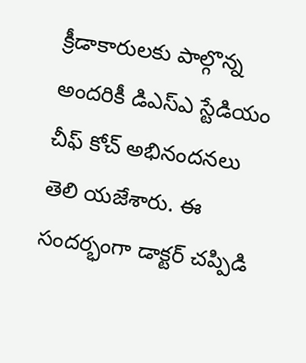క్రీడాకారులకు పాల్గొన్న అందరికీ డిఎస్‌ఎ స్టేడియం చీఫ్‌ కోచ్‌ అభినందనలు తెలి యజేశారు. ఈ సందర్భంగా డాక్టర్‌ చప్పిడి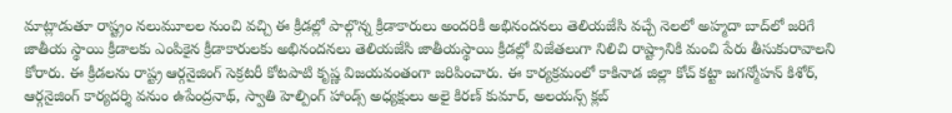మాట్లాడుతూ రాష్ట్రం నలుమూలల నుంచి వచ్చి ఈ క్రీడల్లో పాల్గొన్న క్రీడాకారులు అందరికీ అభినందనలు తెలియజేసి వచ్చే నెలలో అహ్మదా బాద్‌లో జరిగే జాతీయ స్థాయి క్రీడాలకు ఎంపికైన క్రీడాకారులకు అభినందనలు తెలియజేసి జాతీయస్థాయి క్రీడల్లో విజేతలుగా నిలిచి రాష్ట్రానికి మంచి పేరు తీసుకురావాలని కోరారు. ఈ క్రీడలను రాష్ట్ర ఆర్గనైజింగ్‌ సెక్రటరీ కోటపాటి కృష్ణ విజయవంతంగా జరిపించారు. ఈ కార్యక్రమంలో కాకినాడ జిల్లా కోచ్‌ కట్టా జగన్మోహన్‌ కిశోర్‌, ఆర్గనైజింగ్‌ కార్యదర్శి వనుం ఉపేంద్రనాథ్‌, స్వాతి హెల్పింగ్‌ హాండ్స్‌ అధ్యక్షులు అలై కిరణ్‌ కుమార్‌, అలయన్స్‌ క్లబ్‌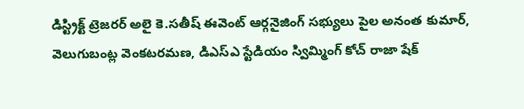డిస్ట్రిక్ట్‌ ట్రెజరర్‌ అలై కె.సతీష్‌ ఈవెంట్‌ ఆర్గనైజింగ్‌ సభ్యులు పైల అనంత కుమార్‌, వెలుగుబంట్ల వెంకటరమణ, డిఎస్‌ఎ స్టేడియం స్విమ్మింగ్‌ కోచ్‌ రాజా షేక్‌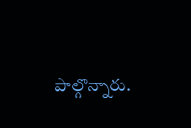పాల్గొన్నారు.